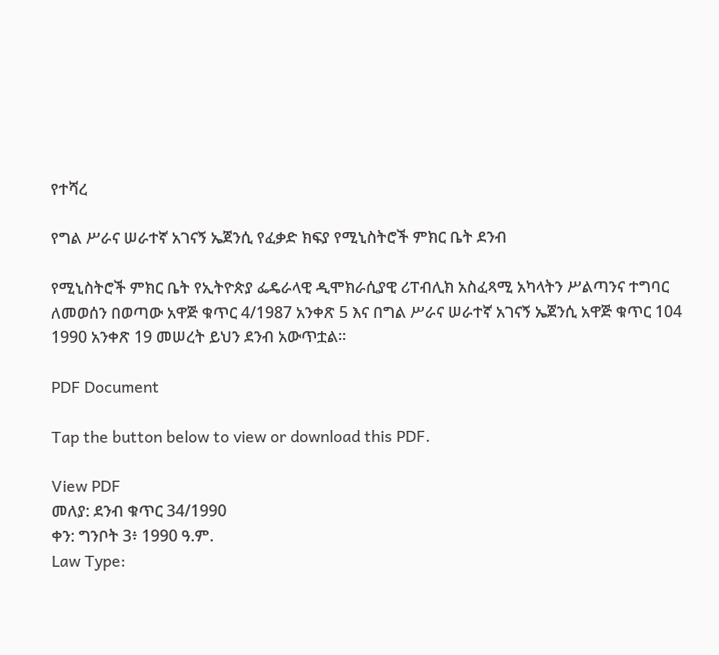የተሻረ

የግል ሥራና ሠራተኛ አገናኝ ኤጀንሲ የፈቃድ ክፍያ የሚኒስትሮች ምክር ቤት ደንብ

የሚኒስትሮች ምክር ቤት የኢትዮጵያ ፌዴራላዊ ዲሞክራሲያዊ ሪፐብሊክ አስፈጻሚ አካላትን ሥልጣንና ተግባር ለመወሰን በወጣው አዋጅ ቁጥር 4/1987 አንቀጽ 5 እና በግል ሥራና ሠራተኛ አገናኝ ኤጀንሲ አዋጅ ቁጥር 104 1990 አንቀጽ 19 መሠረት ይህን ደንብ አውጥቷል።

PDF Document

Tap the button below to view or download this PDF.

View PDF
መለያ: ደንብ ቁጥር 34/1990
ቀን: ግንቦት 3፥ 1990 ዓ.ም.
Law Type: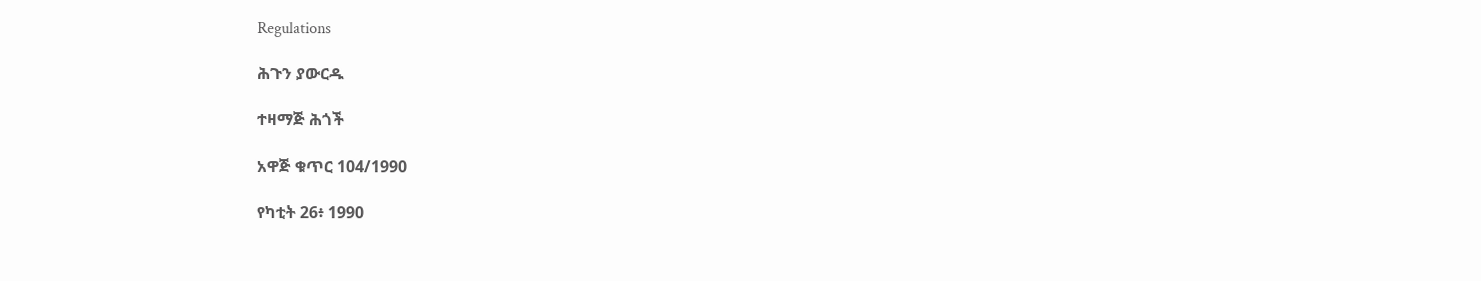Regulations

ሕጉን ያውርዱ

ተዛማጅ ሕጎች

አዋጅ ቁጥር 104/1990

የካቲት 26፥ 1990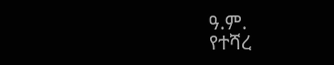ዓ.ም.
የተሻረ